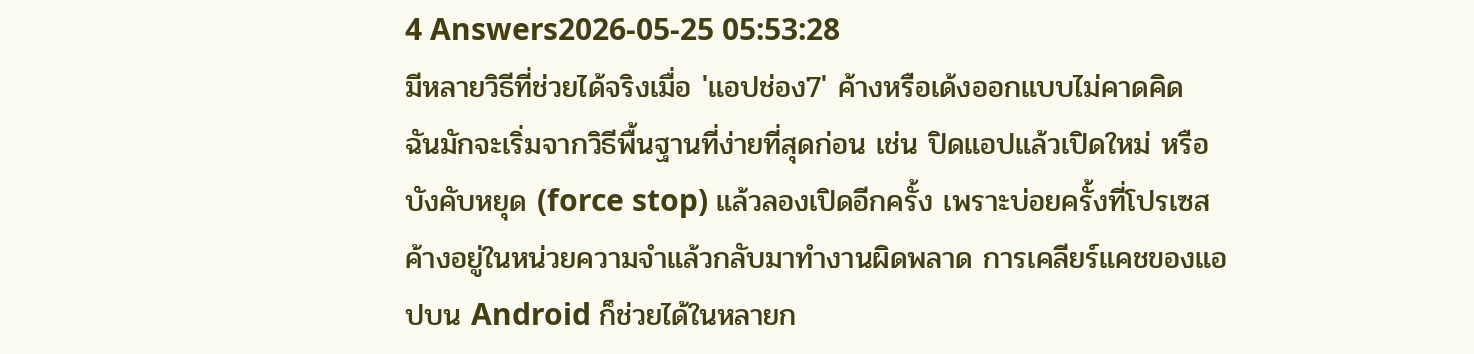4 Answers2026-05-25 05:53:28
มีหลายวิธีที่ช่วยได้จริงเมื่อ 'แอปช่อง7' ค้างหรือเด้งออกแบบไม่คาดคิด
ฉันมักจะเริ่มจากวิธีพื้นฐานที่ง่ายที่สุดก่อน เช่น ปิดแอปแล้วเปิดใหม่ หรือบังคับหยุด (force stop) แล้วลองเปิดอีกครั้ง เพราะบ่อยครั้งที่โปรเซสค้างอยู่ในหน่วยความจำแล้วกลับมาทำงานผิดพลาด การเคลียร์แคชของแอปบน Android ก็ช่วยได้ในหลายก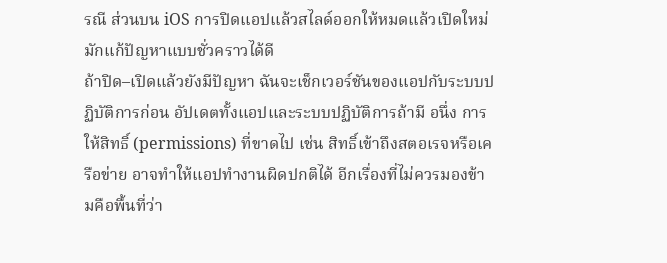รณี ส่วนบน iOS การปิดแอปแล้วสไลด์ออกให้หมดแล้วเปิดใหม่มักแก้ปัญหาแบบชั่วคราวได้ดี
ถ้าปิด–เปิดแล้วยังมีปัญหา ฉันจะเช็กเวอร์ชันของแอปกับระบบปฏิบัติการก่อน อัปเดตทั้งแอปและระบบปฏิบัติการถ้ามี อนึ่ง การให้สิทธิ์ (permissions) ที่ขาดไป เช่น สิทธิ์เข้าถึงสตอเรจหรือเครือข่าย อาจทำให้แอปทำงานผิดปกติได้ อีกเรื่องที่ไม่ควรมองข้ามคือพื้นที่ว่า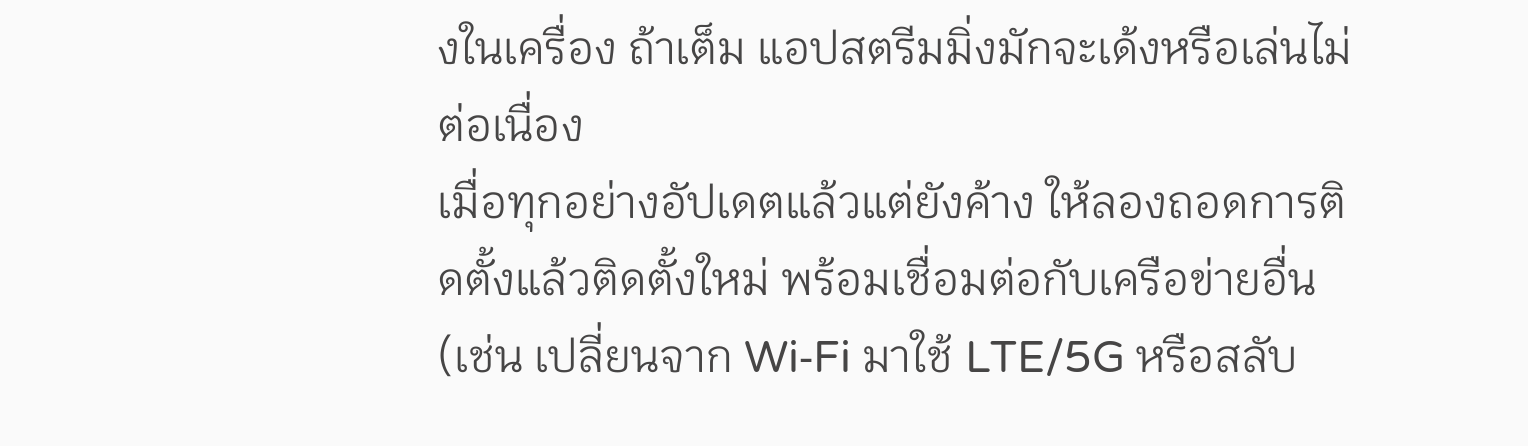งในเครื่อง ถ้าเต็ม แอปสตรีมมิ่งมักจะเด้งหรือเล่นไม่ต่อเนื่อง
เมื่อทุกอย่างอัปเดตแล้วแต่ยังค้าง ให้ลองถอดการติดตั้งแล้วติดตั้งใหม่ พร้อมเชื่อมต่อกับเครือข่ายอื่น (เช่น เปลี่ยนจาก Wi‑Fi มาใช้ LTE/5G หรือสลับ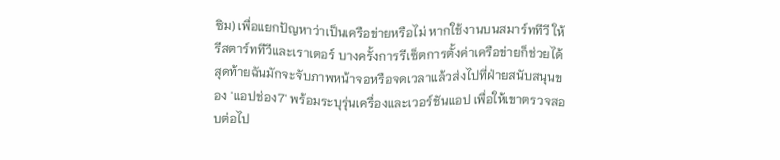ซิม) เพื่อแยกปัญหาว่าเป็นเครือข่ายหรือไม่ หากใช้งานบนสมาร์ททีวี ให้รีสตาร์ททีวีและเราเตอร์ บางครั้งการรีเซ็ตการตั้งค่าเครือข่ายก็ช่วยได้ สุดท้ายฉันมักจะจับภาพหน้าจอหรือจดเวลาแล้วส่งไปที่ฝ่ายสนับสนุนของ 'แอปช่อง7' พร้อมระบุรุ่นเครื่องและเวอร์ชันแอป เพื่อให้เขาตรวจสอบต่อไป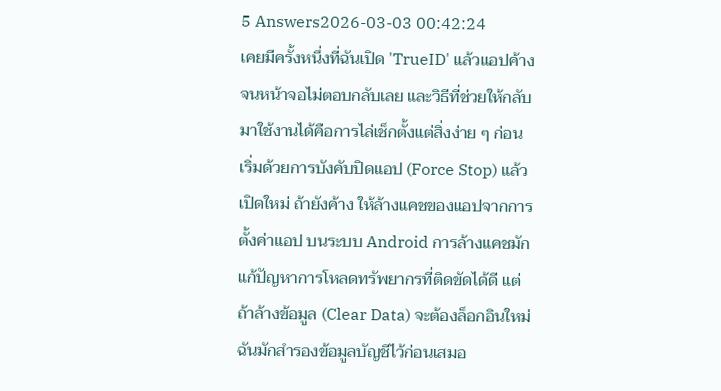5 Answers2026-03-03 00:42:24
เคยมีครั้งหนึ่งที่ฉันเปิด 'TrueID' แล้วแอปค้างจนหน้าจอไม่ตอบกลับเลย และวิธีที่ช่วยให้กลับมาใช้งานได้คือการไล่เช็กตั้งแต่สิ่งง่าย ๆ ก่อน
เริ่มด้วยการบังคับปิดแอป (Force Stop) แล้วเปิดใหม่ ถ้ายังค้าง ให้ล้างแคชของแอปจากการตั้งค่าแอป บนระบบ Android การล้างแคชมักแก้ปัญหาการโหลดทรัพยากรที่ติดขัดได้ดี แต่ถ้าล้างข้อมูล (Clear Data) จะต้องล็อกอินใหม่ ฉันมักสำรองข้อมูลบัญชีไว้ก่อนเสมอ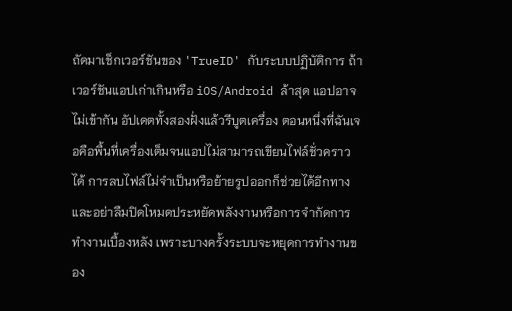ถัดมาเช็กเวอร์ชันของ 'TrueID' กับระบบปฏิบัติการ ถ้าเวอร์ชันแอปเก่าเกินหรือ iOS/Android ล้าสุด แอปอาจไม่เข้ากัน อัปเดตทั้งสองฝั่งแล้วรีบูตเครื่อง ตอนหนึ่งที่ฉันเจอคือพื้นที่เครื่องเต็มจนแอปไม่สามารถเขียนไฟล์ชั่วคราวได้ การลบไฟล์ไม่จำเป็นหรือย้ายรูปออกก็ช่วยได้อีกทาง และอย่าลืมปิดโหมดประหยัดพลังงานหรือการจำกัดการทำงานเบื้องหลัง เพราะบางครั้งระบบจะหยุดการทำงานของ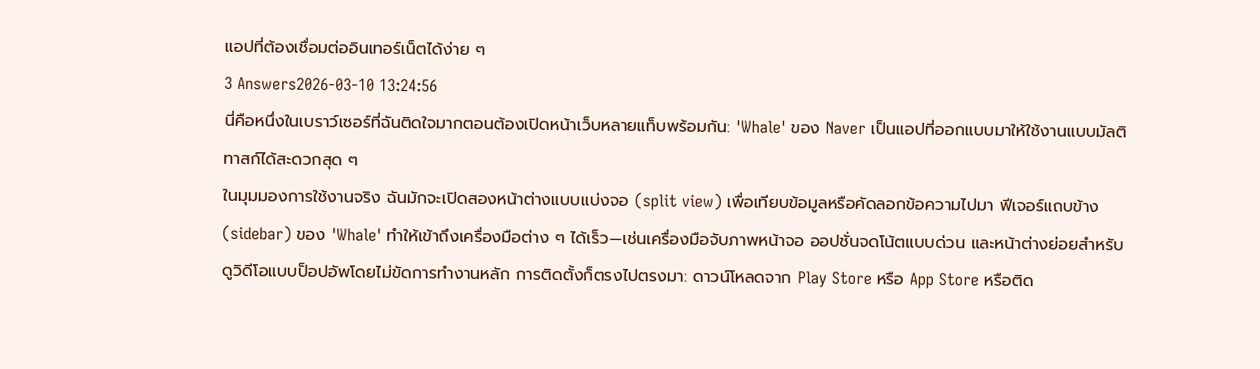แอปที่ต้องเชื่อมต่ออินเทอร์เน็ตได้ง่าย ๆ
3 Answers2026-03-10 13:24:56
นี่คือหนึ่งในเบราว์เซอร์ที่ฉันติดใจมากตอนต้องเปิดหน้าเว็บหลายแท็บพร้อมกัน: 'Whale' ของ Naver เป็นแอปที่ออกแบบมาให้ใช้งานแบบมัลติทาสก์ได้สะดวกสุด ๆ
ในมุมมองการใช้งานจริง ฉันมักจะเปิดสองหน้าต่างแบบแบ่งจอ (split view) เพื่อเทียบข้อมูลหรือคัดลอกข้อความไปมา ฟีเจอร์แถบข้าง (sidebar) ของ 'Whale' ทำให้เข้าถึงเครื่องมือต่าง ๆ ได้เร็ว—เช่นเครื่องมือจับภาพหน้าจอ ออปชั่นจดโน้ตแบบด่วน และหน้าต่างย่อยสำหรับดูวิดีโอแบบป็อปอัพโดยไม่ขัดการทำงานหลัก การติดตั้งก็ตรงไปตรงมา: ดาวน์โหลดจาก Play Store หรือ App Store หรือติด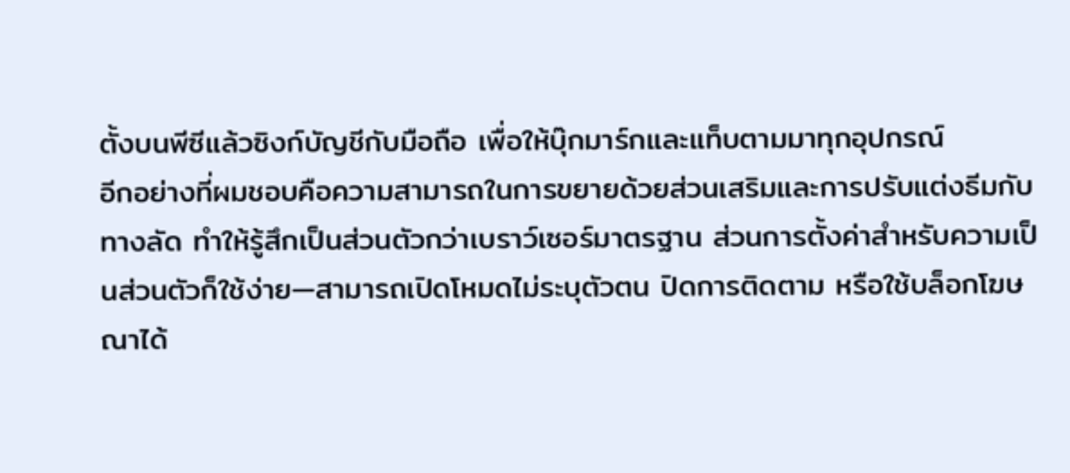ตั้งบนพีซีแล้วซิงก์บัญชีกับมือถือ เพื่อให้บุ๊กมาร์กและแท็บตามมาทุกอุปกรณ์
อีกอย่างที่ผมชอบคือความสามารถในการขยายด้วยส่วนเสริมและการปรับแต่งธีมกับทางลัด ทำให้รู้สึกเป็นส่วนตัวกว่าเบราว์เซอร์มาตรฐาน ส่วนการตั้งค่าสำหรับความเป็นส่วนตัวก็ใช้ง่าย—สามารถเปิดโหมดไม่ระบุตัวตน ปิดการติดตาม หรือใช้บล็อกโฆษณาได้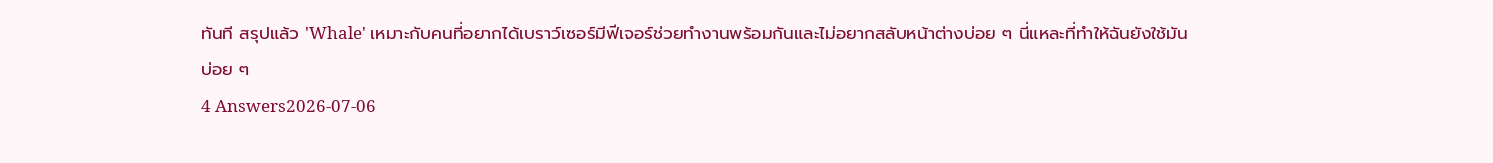ทันที สรุปแล้ว 'Whale' เหมาะกับคนที่อยากได้เบราว์เซอร์มีฟีเจอร์ช่วยทำงานพร้อมกันและไม่อยากสลับหน้าต่างบ่อย ๆ นี่แหละที่ทำให้ฉันยังใช้มันบ่อย ๆ
4 Answers2026-07-06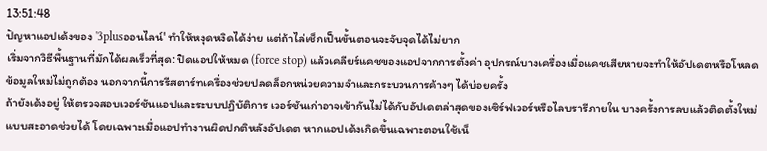13:51:48
ปัญหาแอปเด้งของ '3plusออนไลน์' ทำให้หงุดหงิดได้ง่าย แต่ถ้าไล่เช็กเป็นขั้นตอนจะจับจุดได้ไม่ยาก
เริ่มจากวิธีพื้นฐานที่มักได้ผลเร็วที่สุด: ปิดแอปให้หมด (force stop) แล้วเคลียร์แคชของแอปจากการตั้งค่า อุปกรณ์บางเครื่องเมื่อแคชเสียหายจะทำให้อัปเดตหรือโหลดข้อมูลใหม่ไม่ถูกต้อง นอกจากนี้การรีสตาร์ทเครื่องช่วยปลดล็อกหน่วยความจำและกระบวนการค้างๆ ได้บ่อยครั้ง
ถ้ายังเด้งอยู่ ให้ตรวจสอบเวอร์ชันแอปและระบบปฏิบัติการ เวอร์ชันเก่าอาจเข้ากันไม่ได้กับอัปเดตล่าสุดของเซิร์ฟเวอร์หรือไลบรารีภายใน บางครั้งการลบแล้วติดตั้งใหม่แบบสะอาดช่วยได้ โดยเฉพาะเมื่อแอปทำงานผิดปกติหลังอัปเดต หากแอปเด้งเกิดขึ้นเฉพาะตอนใช้เน็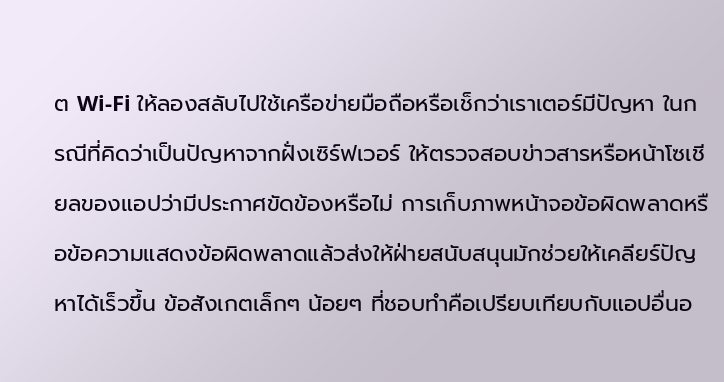ต Wi‑Fi ให้ลองสลับไปใช้เครือข่ายมือถือหรือเช็กว่าเราเตอร์มีปัญหา ในกรณีที่คิดว่าเป็นปัญหาจากฝั่งเซิร์ฟเวอร์ ให้ตรวจสอบข่าวสารหรือหน้าโซเชียลของแอปว่ามีประกาศขัดข้องหรือไม่ การเก็บภาพหน้าจอข้อผิดพลาดหรือข้อความแสดงข้อผิดพลาดแล้วส่งให้ฝ่ายสนับสนุนมักช่วยให้เคลียร์ปัญหาได้เร็วขึ้น ข้อสังเกตเล็กๆ น้อยๆ ที่ชอบทำคือเปรียบเทียบกับแอปอื่นอ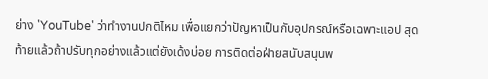ย่าง 'YouTube' ว่าทำงานปกติไหม เพื่อแยกว่าปัญหาเป็นกับอุปกรณ์หรือเฉพาะแอป สุดท้ายแล้วถ้าปรับทุกอย่างแล้วแต่ยังเด้งบ่อย การติดต่อฝ่ายสนับสนุนพ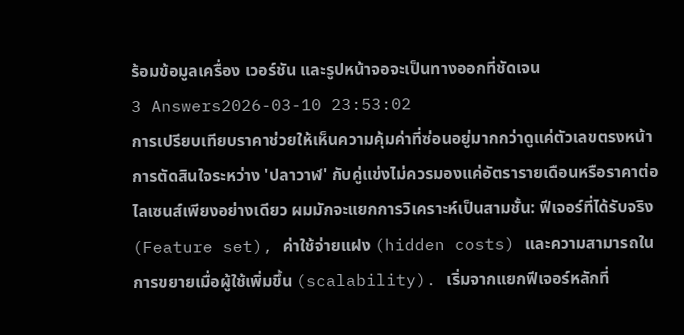ร้อมข้อมูลเครื่อง เวอร์ชัน และรูปหน้าจอจะเป็นทางออกที่ชัดเจน
3 Answers2026-03-10 23:53:02
การเปรียบเทียบราคาช่วยให้เห็นความคุ้มค่าที่ซ่อนอยู่มากกว่าดูแค่ตัวเลขตรงหน้า
การตัดสินใจระหว่าง 'ปลาวาฬ' กับคู่แข่งไม่ควรมองแค่อัตรารายเดือนหรือราคาต่อไลเซนส์เพียงอย่างเดียว ผมมักจะแยกการวิเคราะห์เป็นสามชั้น: ฟีเจอร์ที่ได้รับจริง (Feature set), ค่าใช้จ่ายแฝง (hidden costs) และความสามารถในการขยายเมื่อผู้ใช้เพิ่มขึ้น (scalability). เริ่มจากแยกฟีเจอร์หลักที่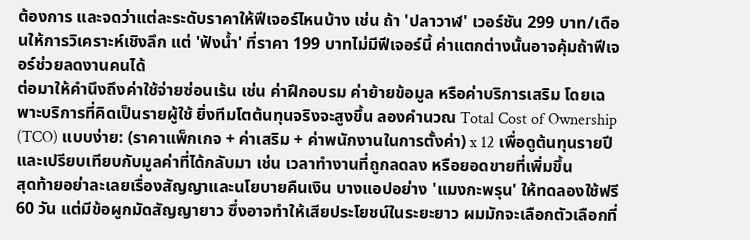ต้องการ และจดว่าแต่ละระดับราคาให้ฟีเจอร์ไหนบ้าง เช่น ถ้า 'ปลาวาฬ' เวอร์ชัน 299 บาท/เดือนให้การวิเคราะห์เชิงลึก แต่ 'ฟังน้ำ' ที่ราคา 199 บาทไม่มีฟีเจอร์นี้ ค่าแตกต่างนั้นอาจคุ้มถ้าฟีเจอร์ช่วยลดงานคนได้
ต่อมาให้คำนึงถึงค่าใช้จ่ายซ่อนเร้น เช่น ค่าฝึกอบรม ค่าย้ายข้อมูล หรือค่าบริการเสริม โดยเฉพาะบริการที่คิดเป็นรายผู้ใช้ ยิ่งทีมโตต้นทุนจริงจะสูงขึ้น ลองคำนวณ Total Cost of Ownership (TCO) แบบง่าย: (ราคาแพ็กเกจ + ค่าเสริม + ค่าพนักงานในการตั้งค่า) x 12 เพื่อดูต้นทุนรายปี และเปรียบเทียบกับมูลค่าที่ได้กลับมา เช่น เวลาทำงานที่ถูกลดลง หรือยอดขายที่เพิ่มขึ้น
สุดท้ายอย่าละเลยเรื่องสัญญาและนโยบายคืนเงิน บางแอปอย่าง 'แมงกะพรุน' ให้ทดลองใช้ฟรี 60 วัน แต่มีข้อผูกมัดสัญญายาว ซึ่งอาจทำให้เสียประโยชน์ในระยะยาว ผมมักจะเลือกตัวเลือกที่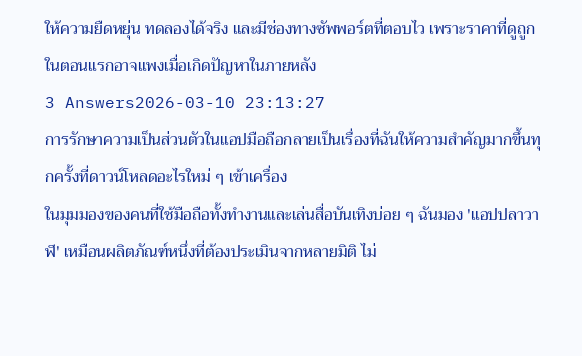ให้ความยืดหยุ่น ทดลองได้จริง และมีช่องทางซัพพอร์ตที่ตอบไว เพราะราคาที่ดูถูกในตอนแรกอาจแพงเมื่อเกิดปัญหาในภายหลัง
3 Answers2026-03-10 23:13:27
การรักษาความเป็นส่วนตัวในแอปมือถือกลายเป็นเรื่องที่ฉันให้ความสำคัญมากขึ้นทุกครั้งที่ดาวน์โหลดอะไรใหม่ ๆ เข้าเครื่อง
ในมุมมองของคนที่ใช้มือถือทั้งทำงานและเล่นสื่อบันเทิงบ่อย ๆ ฉันมอง 'แอปปลาวาฬ' เหมือนผลิตภัณฑ์หนึ่งที่ต้องประเมินจากหลายมิติ ไม่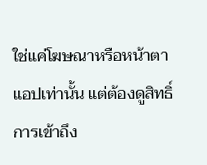ใช่แค่โฆษณาหรือหน้าตาแอปเท่านั้น แต่ต้องดูสิทธิ์การเข้าถึง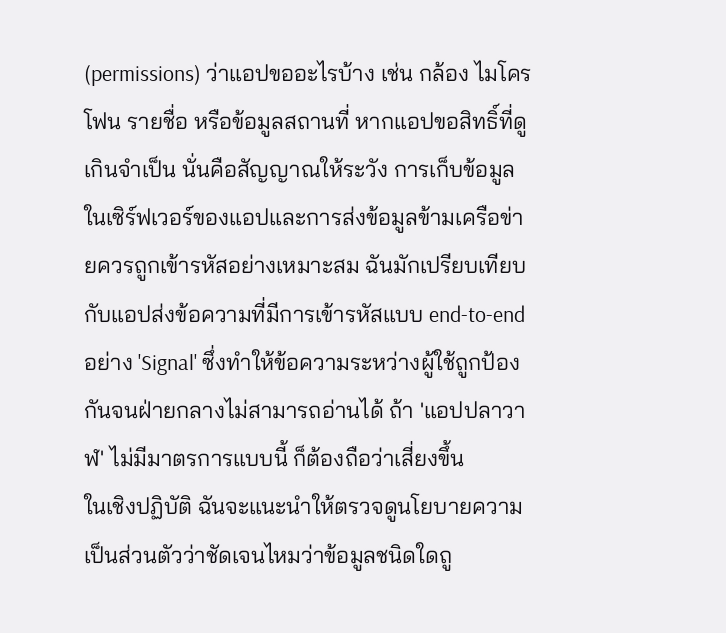(permissions) ว่าแอปขออะไรบ้าง เช่น กล้อง ไมโครโฟน รายชื่อ หรือข้อมูลสถานที่ หากแอปขอสิทธิ์ที่ดูเกินจำเป็น นั่นคือสัญญาณให้ระวัง การเก็บข้อมูลในเซิร์ฟเวอร์ของแอปและการส่งข้อมูลข้ามเครือข่ายควรถูกเข้ารหัสอย่างเหมาะสม ฉันมักเปรียบเทียบกับแอปส่งข้อความที่มีการเข้ารหัสแบบ end-to-end อย่าง 'Signal' ซึ่งทำให้ข้อความระหว่างผู้ใช้ถูกป้องกันจนฝ่ายกลางไม่สามารถอ่านได้ ถ้า 'แอปปลาวาฬ' ไม่มีมาตรการแบบนี้ ก็ต้องถือว่าเสี่ยงขึ้น
ในเชิงปฏิบัติ ฉันจะแนะนำให้ตรวจดูนโยบายความเป็นส่วนตัวว่าชัดเจนไหมว่าข้อมูลชนิดใดถู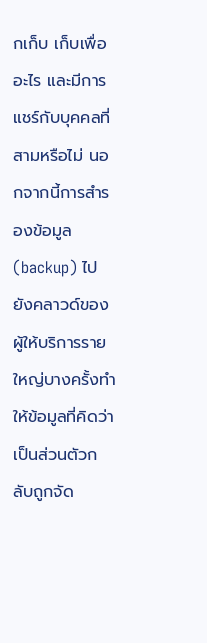กเก็บ เก็บเพื่ออะไร และมีการแชร์กับบุคคลที่สามหรือไม่ นอกจากนี้การสำรองข้อมูล (backup) ไปยังคลาวด์ของผู้ให้บริการรายใหญ่บางครั้งทำให้ข้อมูลที่คิดว่าเป็นส่วนตัวกลับถูกจัด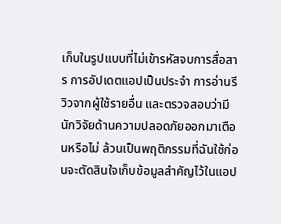เก็บในรูปแบบที่ไม่เข้ารหัสจบการสื่อสาร การอัปเดตแอปเป็นประจำ การอ่านรีวิวจากผู้ใช้รายอื่น และตรวจสอบว่ามีนักวิจัยด้านความปลอดภัยออกมาเตือนหรือไม่ ล้วนเป็นพฤติกรรมที่ฉันใช้ก่อนจะตัดสินใจเก็บข้อมูลสำคัญไว้ในแอป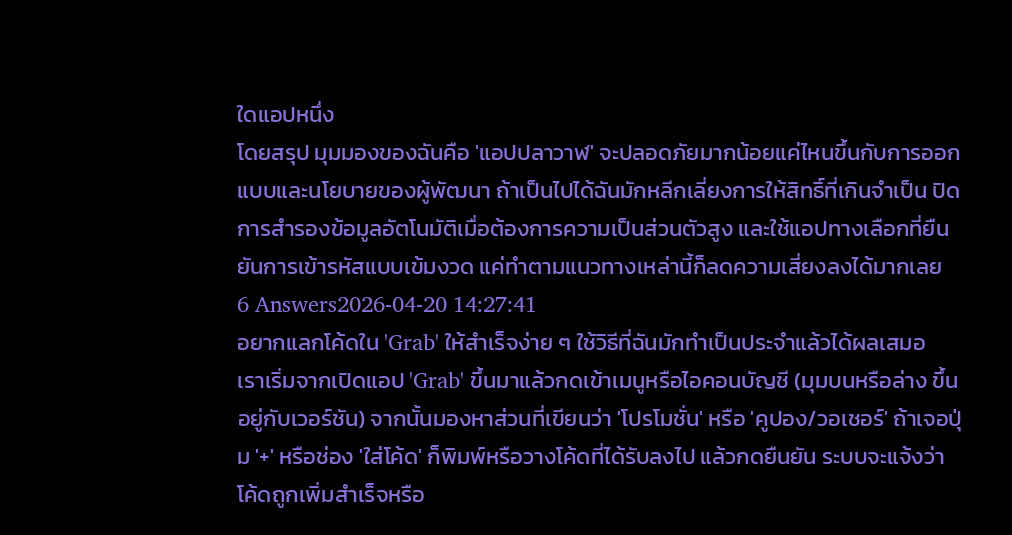ใดแอปหนึ่ง
โดยสรุป มุมมองของฉันคือ 'แอปปลาวาฬ' จะปลอดภัยมากน้อยแค่ไหนขึ้นกับการออกแบบและนโยบายของผู้พัฒนา ถ้าเป็นไปได้ฉันมักหลีกเลี่ยงการให้สิทธิ์ที่เกินจำเป็น ปิดการสำรองข้อมูลอัตโนมัติเมื่อต้องการความเป็นส่วนตัวสูง และใช้แอปทางเลือกที่ยืนยันการเข้ารหัสแบบเข้มงวด แค่ทำตามแนวทางเหล่านี้ก็ลดความเสี่ยงลงได้มากเลย
6 Answers2026-04-20 14:27:41
อยากแลกโค้ดใน 'Grab' ให้สำเร็จง่าย ๆ ใช้วิธีที่ฉันมักทำเป็นประจำแล้วได้ผลเสมอ
เราเริ่มจากเปิดแอป 'Grab' ขึ้นมาแล้วกดเข้าเมนูหรือไอคอนบัญชี (มุมบนหรือล่าง ขึ้นอยู่กับเวอร์ชัน) จากนั้นมองหาส่วนที่เขียนว่า 'โปรโมชั่น' หรือ 'คูปอง/วอเชอร์' ถ้าเจอปุ่ม '+' หรือช่อง 'ใส่โค้ด' ก็พิมพ์หรือวางโค้ดที่ได้รับลงไป แล้วกดยืนยัน ระบบจะแจ้งว่าโค้ดถูกเพิ่มสำเร็จหรือ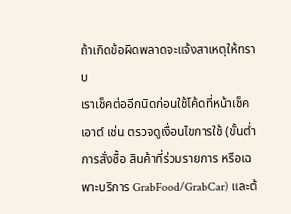ถ้าเกิดข้อผิดพลาดจะแจ้งสาเหตุให้ทราบ
เราเช็คต่ออีกนิดก่อนใช้โค้ดที่หน้าเช็คเอาต์ เช่น ตรวจดูเงื่อนไขการใช้ (ขั้นต่ำการสั่งซื้อ สินค้าที่ร่วมรายการ หรือเฉพาะบริการ GrabFood/GrabCar) และต้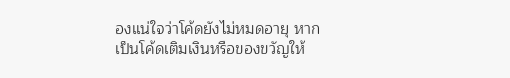องแน่ใจว่าโค้ดยังไม่หมดอายุ หากเป็นโค้ดเติมเงินหรือของขวัญให้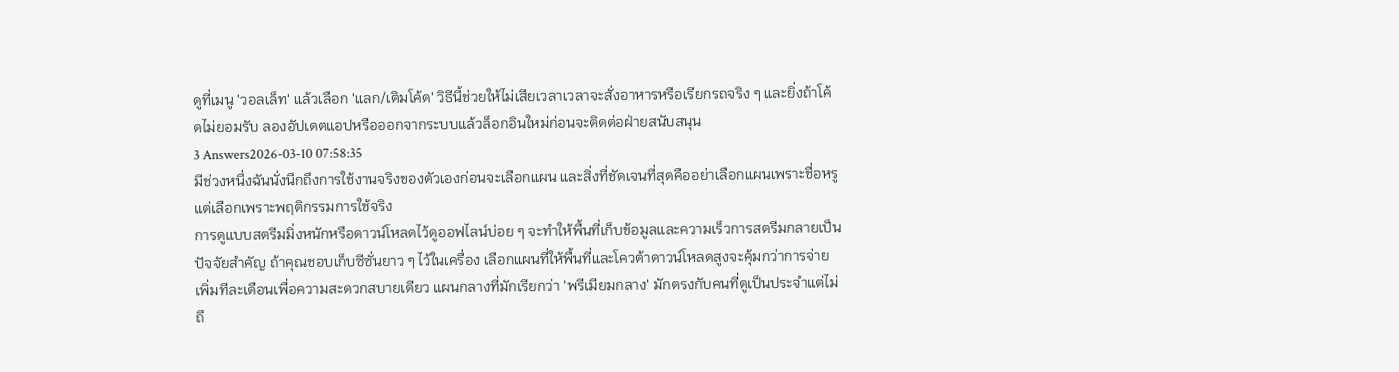ดูที่เมนู 'วอลเล็ท' แล้วเลือก 'แลก/เติมโค้ด' วิธีนี้ช่วยให้ไม่เสียเวลาเวลาจะสั่งอาหารหรือเรียกรถจริง ๆ และยิ่งถ้าโค้ดไม่ยอมรับ ลองอัปเดตแอปหรือออกจากระบบแล้วล็อกอินใหม่ก่อนจะติดต่อฝ่ายสนับสนุน
3 Answers2026-03-10 07:58:35
มีช่วงหนึ่งฉันนั่งนึกถึงการใช้งานจริงของตัวเองก่อนจะเลือกแผน และสิ่งที่ชัดเจนที่สุดคืออย่าเลือกแผนเพราะชื่อหรูแต่เลือกเพราะพฤติกรรมการใช้จริง
การดูแบบสตรีมมิ่งหนักหรือดาวน์โหลดไว้ดูออฟไลน์บ่อย ๆ จะทำให้พื้นที่เก็บข้อมูลและความเร็วการสตรีมกลายเป็นปัจจัยสำคัญ ถ้าคุณชอบเก็บซีซั่นยาว ๆ ไว้ในเครื่อง เลือกแผนที่ให้พื้นที่และโควต้าดาวน์โหลดสูงจะคุ้มกว่าการจ่ายเพิ่มทีละเดือนเพื่อความสะดวกสบายเดียว แผนกลางที่มักเรียกว่า 'พรีเมียมกลาง' มักตรงกับคนที่ดูเป็นประจำแต่ไม่ถึ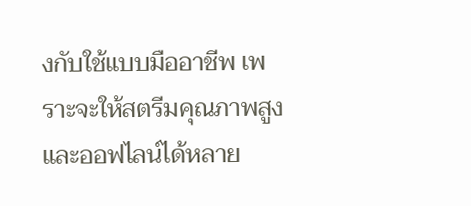งกับใช้แบบมืออาชีพ เพราะจะให้สตรีมคุณภาพสูงและออฟไลน์ได้หลาย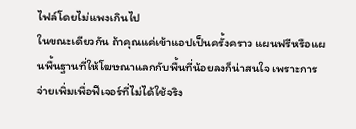ไฟล์โดยไม่แพงเกินไป
ในขณะเดียวกัน ถ้าคุณแค่เข้าแอปเป็นครั้งคราว แผนฟรีหรือแผนพื้นฐานที่ให้โฆษณาแลกกับพื้นที่น้อยลงก็น่าสนใจ เพราะการจ่ายเพิ่มเพื่อฟีเจอร์ที่ไม่ได้ใช้จริง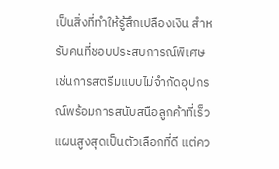เป็นสิ่งที่ทำให้รู้สึกเปลืองเงิน สำหรับคนที่ชอบประสบการณ์พิเศษเช่นการสตรีมแบบไม่จำกัดอุปกรณ์พร้อมการสนับสนือลูกค้าที่เร็ว แผนสูงสุดเป็นตัวเลือกที่ดี แต่คว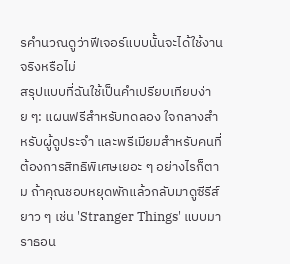รคำนวณดูว่าฟีเจอร์แบบนั้นจะได้ใช้งานจริงหรือไม่
สรุปแบบที่ฉันใช้เป็นคำเปรียบเทียบง่าย ๆ: แผนฟรีสำหรับทดลอง ใจกลางสำหรับผู้ดูประจำ และพรีเมียมสำหรับคนที่ต้องการสิทธิพิเศษเยอะ ๆ อย่างไรก็ตาม ถ้าคุณชอบหยุดพักแล้วกลับมาดูซีรีส์ยาว ๆ เช่น 'Stranger Things' แบบมาราธอน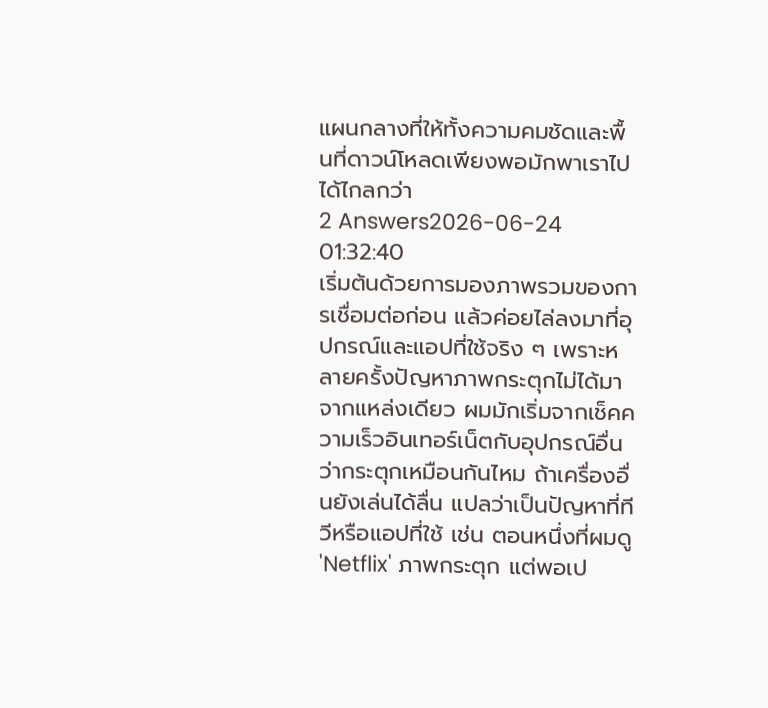แผนกลางที่ให้ทั้งความคมชัดและพื้นที่ดาวน์โหลดเพียงพอมักพาเราไปได้ไกลกว่า
2 Answers2026-06-24 01:32:40
เริ่มต้นด้วยการมองภาพรวมของการเชื่อมต่อก่อน แล้วค่อยไล่ลงมาที่อุปกรณ์และแอปที่ใช้จริง ๆ เพราะหลายครั้งปัญหาภาพกระตุกไม่ได้มาจากแหล่งเดียว ผมมักเริ่มจากเช็คความเร็วอินเทอร์เน็ตกับอุปกรณ์อื่นว่ากระตุกเหมือนกันไหม ถ้าเครื่องอื่นยังเล่นได้ลื่น แปลว่าเป็นปัญหาที่ทีวีหรือแอปที่ใช้ เช่น ตอนหนึ่งที่ผมดู 'Netflix' ภาพกระตุก แต่พอเป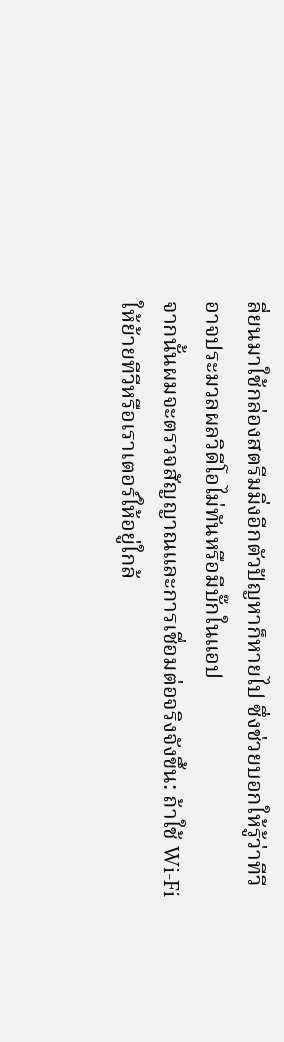ลี่ยนมาใช้กล่องสตรีมมิ่งอีกตัวปัญหาก็หายไป ซึ่งช่วยบอกให้รู้ว่าทีวีอาจประมวลผลวิดีโอไม่ทันหรือมีบั๊กในแอป
จากนั้นผมจะตรวจสัญญาณและการเชื่อมต่อจริงจังขึ้น: ถ้าใช้ Wi‑Fi ให้ย้ายทีวีหรือเราเตอร์ให้อยู่ใกล้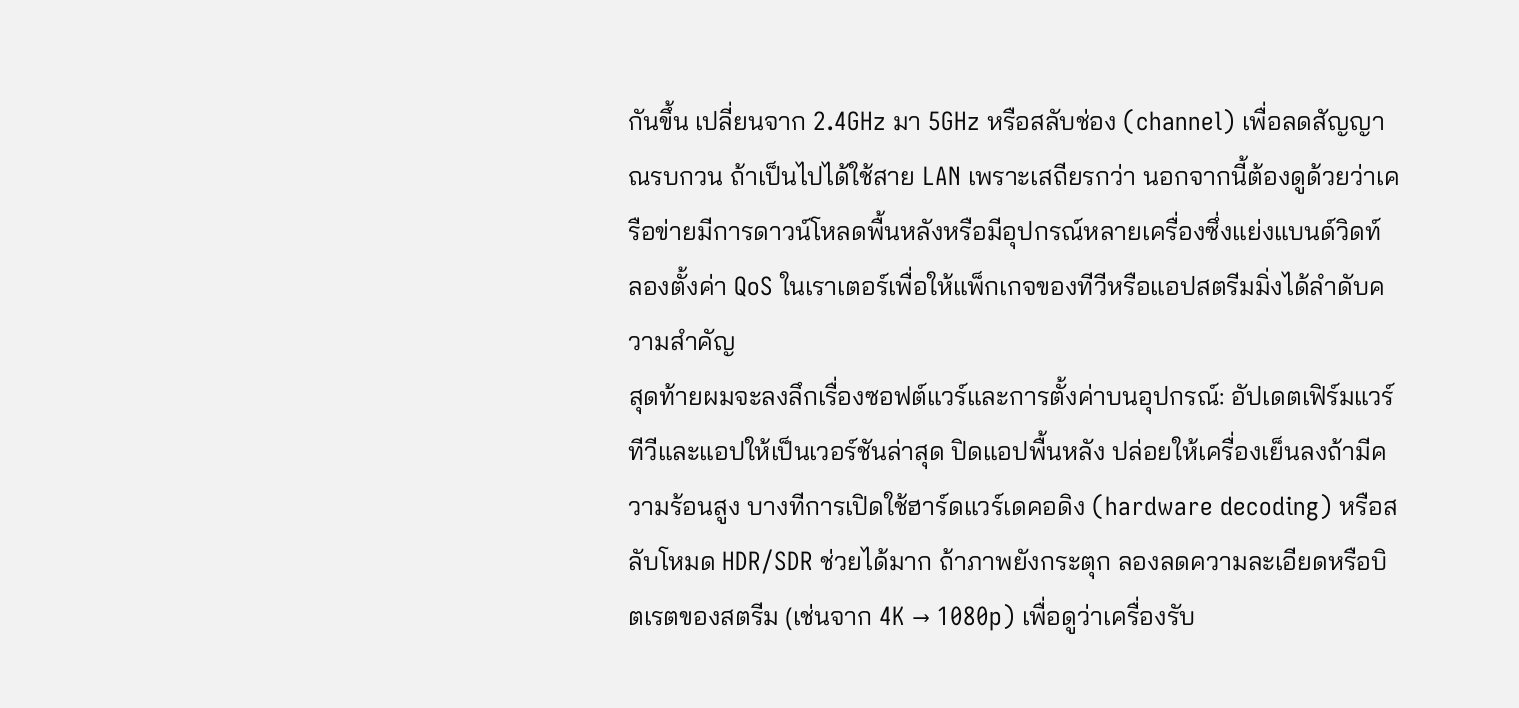กันขึ้น เปลี่ยนจาก 2.4GHz มา 5GHz หรือสลับช่อง (channel) เพื่อลดสัญญาณรบกวน ถ้าเป็นไปได้ใช้สาย LAN เพราะเสถียรกว่า นอกจากนี้ต้องดูด้วยว่าเครือข่ายมีการดาวน์โหลดพื้นหลังหรือมีอุปกรณ์หลายเครื่องซึ่งแย่งแบนด์วิดท์ ลองตั้งค่า QoS ในเราเตอร์เพื่อให้แพ็กเกจของทีวีหรือแอปสตรีมมิ่งได้ลำดับความสำคัญ
สุดท้ายผมจะลงลึกเรื่องซอฟต์แวร์และการตั้งค่าบนอุปกรณ์: อัปเดตเฟิร์มแวร์ทีวีและแอปให้เป็นเวอร์ชันล่าสุด ปิดแอปพื้นหลัง ปล่อยให้เครื่องเย็นลงถ้ามีความร้อนสูง บางทีการเปิดใช้ฮาร์ดแวร์เดคอดิง (hardware decoding) หรือสลับโหมด HDR/SDR ช่วยได้มาก ถ้าภาพยังกระตุก ลองลดความละเอียดหรือบิตเรตของสตรีม (เช่นจาก 4K → 1080p) เพื่อดูว่าเครื่องรับ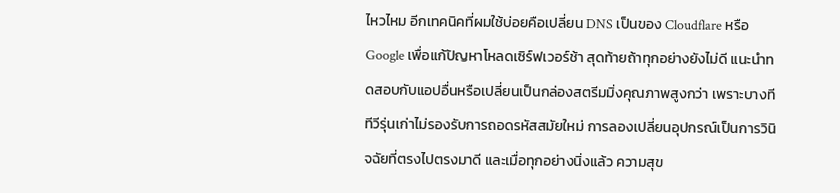ไหวไหม อีกเทคนิคที่ผมใช้บ่อยคือเปลี่ยน DNS เป็นของ Cloudflare หรือ Google เพื่อแก้ปัญหาโหลดเซิร์ฟเวอร์ช้า สุดท้ายถ้าทุกอย่างยังไม่ดี แนะนำทดสอบกับแอปอื่นหรือเปลี่ยนเป็นกล่องสตรีมมิ่งคุณภาพสูงกว่า เพราะบางทีทีวีรุ่นเก่าไม่รองรับการถอดรหัสสมัยใหม่ การลองเปลี่ยนอุปกรณ์เป็นการวินิจฉัยที่ตรงไปตรงมาดี และเมื่อทุกอย่างนิ่งแล้ว ความสุข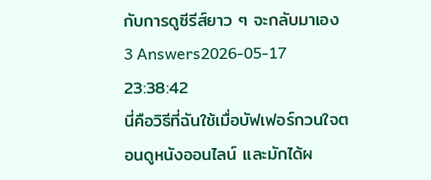กับการดูซีรีส์ยาว ๆ จะกลับมาเอง
3 Answers2026-05-17 23:38:42
นี่คือวิธีที่ฉันใช้เมื่อบัฟเฟอร์กวนใจตอนดูหนังออนไลน์ และมักได้ผ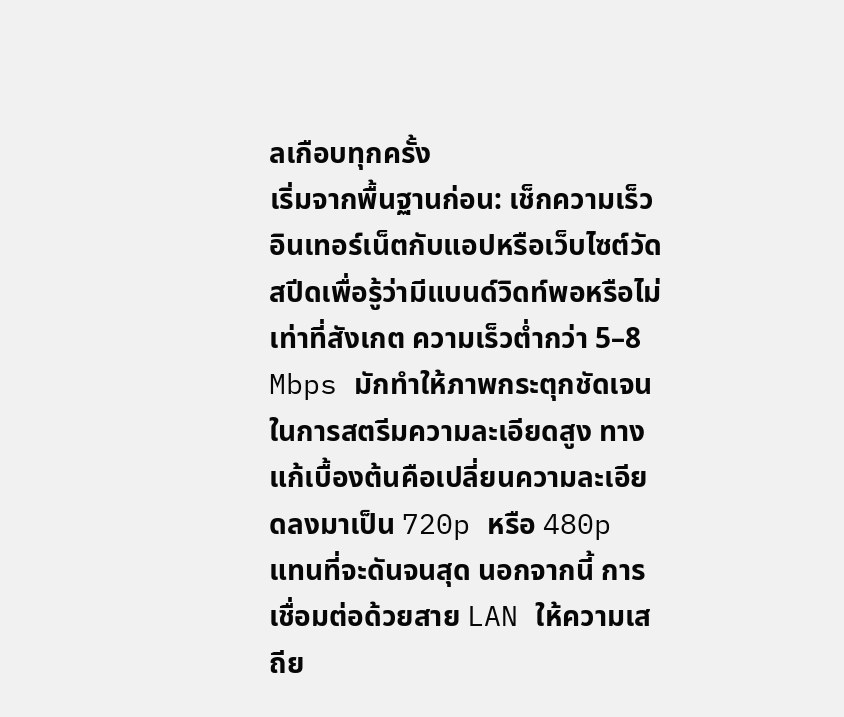ลเกือบทุกครั้ง
เริ่มจากพื้นฐานก่อน: เช็กความเร็วอินเทอร์เน็ตกับแอปหรือเว็บไซต์วัดสปีดเพื่อรู้ว่ามีแบนด์วิดท์พอหรือไม่ เท่าที่สังเกต ความเร็วต่ำกว่า 5–8 Mbps มักทำให้ภาพกระตุกชัดเจนในการสตรีมความละเอียดสูง ทางแก้เบื้องต้นคือเปลี่ยนความละเอียดลงมาเป็น 720p หรือ 480p แทนที่จะดันจนสุด นอกจากนี้ การเชื่อมต่อด้วยสาย LAN ให้ความเสถีย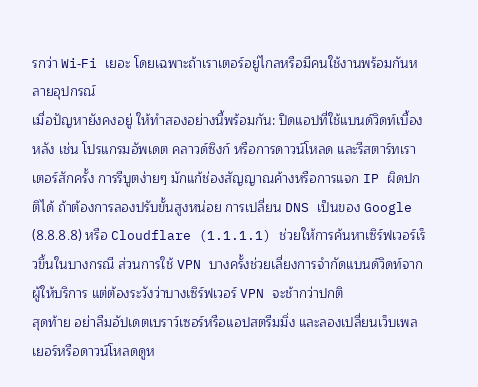รกว่า Wi‑Fi เยอะ โดยเฉพาะถ้าเราเตอร์อยู่ไกลหรือมีคนใช้งานพร้อมกันหลายอุปกรณ์
เมื่อปัญหายังคงอยู่ ให้ทำสองอย่างนี้พร้อมกัน: ปิดแอปที่ใช้แบนด์วิดท์เบื้องหลัง เช่น โปรแกรมอัพเดต คลาวด์ซิงก์ หรือการดาวน์โหลด และรีสตาร์ทเราเตอร์สักครั้ง การรีบูตง่ายๆ มักแก้ช่องสัญญาณค้างหรือการแจก IP ผิดปกติได้ ถ้าต้องการลองปรับขั้นสูงหน่อย การเปลี่ยน DNS เป็นของ Google (8.8.8.8) หรือ Cloudflare (1.1.1.1) ช่วยให้การค้นหาเซิร์ฟเวอร์เร็วขึ้นในบางกรณี ส่วนการใช้ VPN บางครั้งช่วยเลี่ยงการจำกัดแบนด์วิดท์จากผู้ให้บริการ แต่ต้องระวังว่าบางเซิร์ฟเวอร์ VPN จะช้ากว่าปกติ
สุดท้าย อย่าลืมอัปเดตเบราว์เซอร์หรือแอปสตรีมมิ่ง และลองเปลี่ยนเว็บเพลเยอร์หรือดาวน์โหลดดูห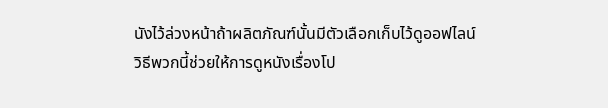นังไว้ล่วงหน้าถ้าผลิตภัณฑ์นั้นมีตัวเลือกเก็บไว้ดูออฟไลน์ วิธีพวกนี้ช่วยให้การดูหนังเรื่องโป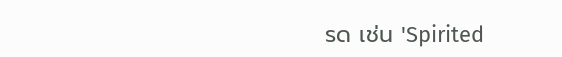รด เช่น 'Spirited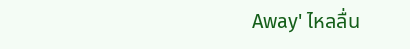Away' ไหลลื่น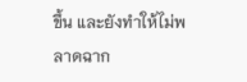ขึ้น และยังทำให้ไม่พลาดฉาก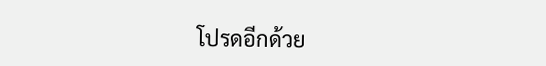โปรดอีกด้วย